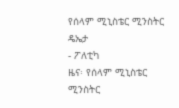የሰላም ሚኒስቴር ሚንስትር ዴኤታ
- ፖለቲካ
ዜና፡ የሰላም ሚኒስቴር ሚንስትር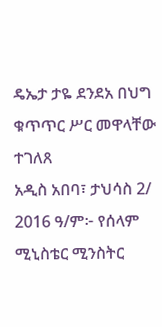ዴኤታ ታዬ ደንደአ በህግ ቁጥጥር ሥር መዋላቸው ተገለጸ
አዲስ አበባ፣ ታህሳስ 2/ 2016 ዓ/ም፦ የሰላም ሚኒስቴር ሚንስትር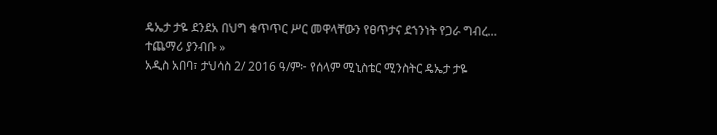ዴኤታ ታዬ ደንደአ በህግ ቁጥጥር ሥር መዋላቸውን የፀጥታና ደኀንነት የጋራ ግብረ…
ተጨማሪ ያንብቡ »
አዲስ አበባ፣ ታህሳስ 2/ 2016 ዓ/ም፦ የሰላም ሚኒስቴር ሚንስትር ዴኤታ ታዬ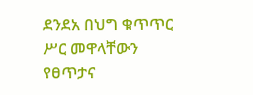ደንደአ በህግ ቁጥጥር ሥር መዋላቸውን የፀጥታና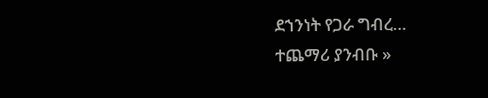ደኀንነት የጋራ ግብረ…
ተጨማሪ ያንብቡ »